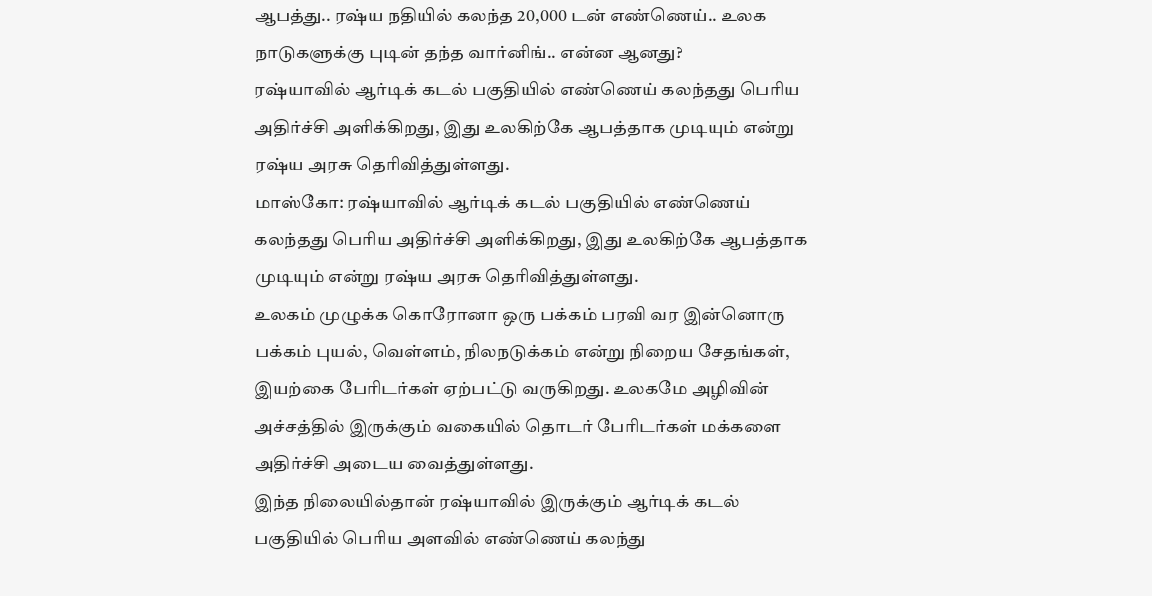ஆபத்து.. ரஷ்ய நதியில் கலந்த 20,000 டன் எண்ணெய்.. உலக நாடுகளுக்கு புடின் தந்த வார்னிங்.. என்ன ஆனது?
ரஷ்யாவில் ஆர்டிக் கடல் பகுதியில் எண்ணெய் கலந்தது பெரிய அதிர்ச்சி அளிக்கிறது, இது உலகிற்கே ஆபத்தாக முடியும் என்று ரஷ்ய அரசு தெரிவித்துள்ளது.
மாஸ்கோ: ரஷ்யாவில் ஆர்டிக் கடல் பகுதியில் எண்ணெய் கலந்தது பெரிய அதிர்ச்சி அளிக்கிறது, இது உலகிற்கே ஆபத்தாக முடியும் என்று ரஷ்ய அரசு தெரிவித்துள்ளது.
உலகம் முழுக்க கொரோனா ஒரு பக்கம் பரவி வர இன்னொரு பக்கம் புயல், வெள்ளம், நிலநடுக்கம் என்று நிறைய சேதங்கள், இயற்கை பேரிடர்கள் ஏற்பட்டு வருகிறது. உலகமே அழிவின் அச்சத்தில் இருக்கும் வகையில் தொடர் பேரிடர்கள் மக்களை அதிர்ச்சி அடைய வைத்துள்ளது.
இந்த நிலையில்தான் ரஷ்யாவில் இருக்கும் ஆர்டிக் கடல் பகுதியில் பெரிய அளவில் எண்ணெய் கலந்து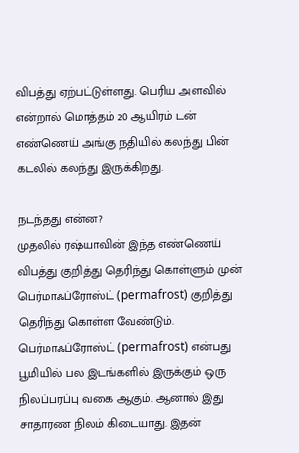விபத்து ஏற்பட்டுள்ளது. பெரிய அளவில் என்றால் மொத்தம் 20 ஆயிரம் டன் எண்ணெய் அங்கு நதியில் கலந்து பின் கடலில் கலந்து இருக்கிறது.

நடந்தது என்ன?
முதலில் ரஷ்யாவின் இந்த எண்ணெய் விபத்து குறித்து தெரிந்து கொள்ளும் முன் பெர்மாஃப்ரோஸ்ட் (permafrost) குறித்து தெரிந்து கொள்ள வேண்டும். பெர்மாஃப்ரோஸ்ட் (permafrost) என்பது பூமியில் பல இடங்களில் இருக்கும் ஒரு நிலப்பரப்பு வகை ஆகும். ஆனால் இது சாதாரண நிலம் கிடையாது. இதன்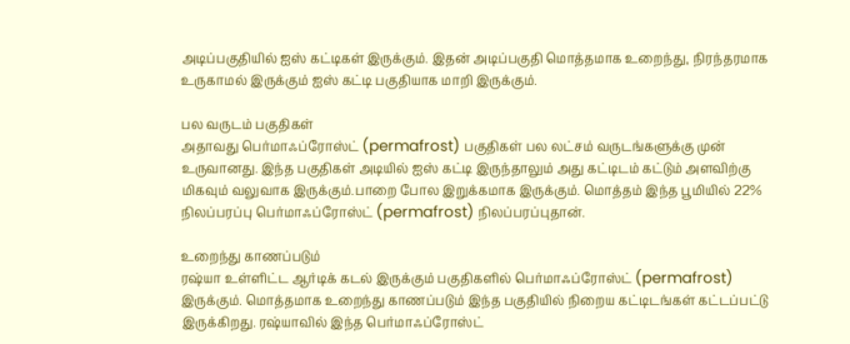அடிப்பகுதியில் ஐஸ் கட்டிகள் இருக்கும். இதன் அடிப்பகுதி மொத்தமாக உறைந்து, நிரந்தரமாக உருகாமல் இருக்கும் ஐஸ் கட்டி பகுதியாக மாறி இருக்கும்.

பல வருடம் பகுதிகள்
அதாவது பெர்மாஃப்ரோஸ்ட் (permafrost) பகுதிகள் பல லட்சம் வருடங்களுக்கு முன் உருவானது. இந்த பகுதிகள் அடியில் ஐஸ் கட்டி இருந்தாலும் அது கட்டிடம் கட்டும் அளவிற்கு மிகவும் வலுவாக இருக்கும்.பாறை போல இறுக்கமாக இருக்கும். மொத்தம் இந்த பூமியில் 22% நிலப்பரப்பு பெர்மாஃப்ரோஸ்ட் (permafrost) நிலப்பரப்புதான்.

உறைந்து காணப்படும்
ரஷ்யா உள்ளிட்ட ஆர்டிக் கடல் இருக்கும் பகுதிகளில் பெர்மாஃப்ரோஸ்ட் (permafrost) இருக்கும். மொத்தமாக உறைந்து காணப்படும் இந்த பகுதியில் நிறைய கட்டிடங்கள் கட்டப்பட்டு இருக்கிறது. ரஷ்யாவில் இந்த பெர்மாஃப்ரோஸ்ட்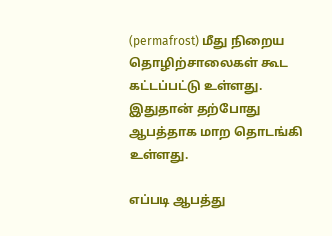(permafrost) மீது நிறைய தொழிற்சாலைகள் கூட கட்டப்பட்டு உள்ளது. இதுதான் தற்போது ஆபத்தாக மாற தொடங்கி உள்ளது.

எப்படி ஆபத்து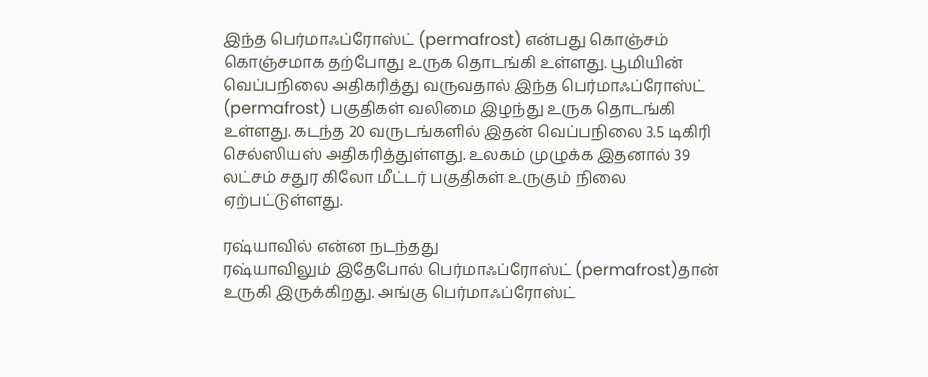இந்த பெர்மாஃப்ரோஸ்ட் (permafrost) என்பது கொஞ்சம் கொஞ்சமாக தற்போது உருக தொடங்கி உள்ளது. பூமியின் வெப்பநிலை அதிகரித்து வருவதால் இந்த பெர்மாஃப்ரோஸ்ட் (permafrost) பகுதிகள் வலிமை இழந்து உருக தொடங்கி உள்ளது. கடந்த 20 வருடங்களில் இதன் வெப்பநிலை 3.5 டிகிரி செல்ஸியஸ் அதிகரித்துள்ளது. உலகம் முழுக்க இதனால் 39 லட்சம் சதுர கிலோ மீட்டர் பகுதிகள் உருகும் நிலை ஏற்பட்டுள்ளது.

ரஷ்யாவில் என்ன நடந்தது
ரஷ்யாவிலும் இதேபோல் பெர்மாஃப்ரோஸ்ட் (permafrost)தான் உருகி இருக்கிறது. அங்கு பெர்மாஃப்ரோஸ்ட்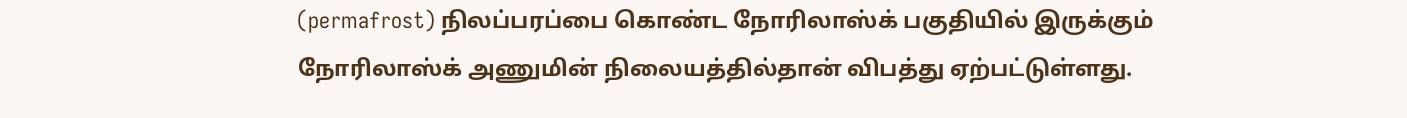(permafrost) நிலப்பரப்பை கொண்ட நோரிலாஸ்க் பகுதியில் இருக்கும் நோரிலாஸ்க் அணுமின் நிலையத்தில்தான் விபத்து ஏற்பட்டுள்ளது.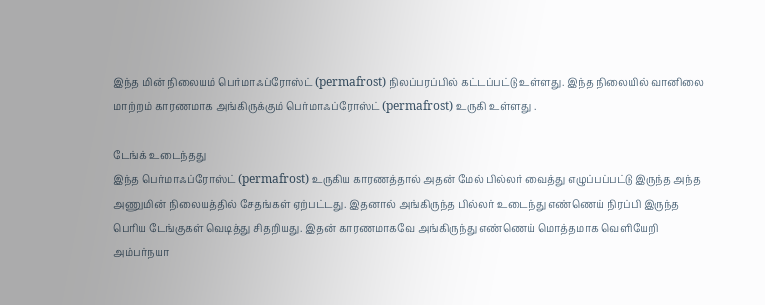இந்த மின் நிலையம் பெர்மாஃப்ரோஸ்ட் (permafrost) நிலப்பரப்பில் கட்டப்பட்டு உள்ளது. இந்த நிலையில் வானிலை மாற்றம் காரணமாக அங்கிருக்கும் பெர்மாஃப்ரோஸ்ட் (permafrost) உருகி உள்ளது .

டேங்க் உடைந்தது
இந்த பெர்மாஃப்ரோஸ்ட் (permafrost) உருகிய காரணத்தால் அதன் மேல் பில்லர் வைத்து எழுப்பப்பட்டு இருந்த அந்த அணுமின் நிலையத்தில் சேதங்கள் ஏற்பட்டது. இதனால் அங்கிருந்த பில்லர் உடைந்து எண்ணெய் நிரப்பி இருந்த பெரிய டேங்குகள் வெடித்து சிதறியது. இதன் காரணமாகவே அங்கிருந்து எண்ணெய் மொத்தமாக வெளியேறி அம்பர்நயா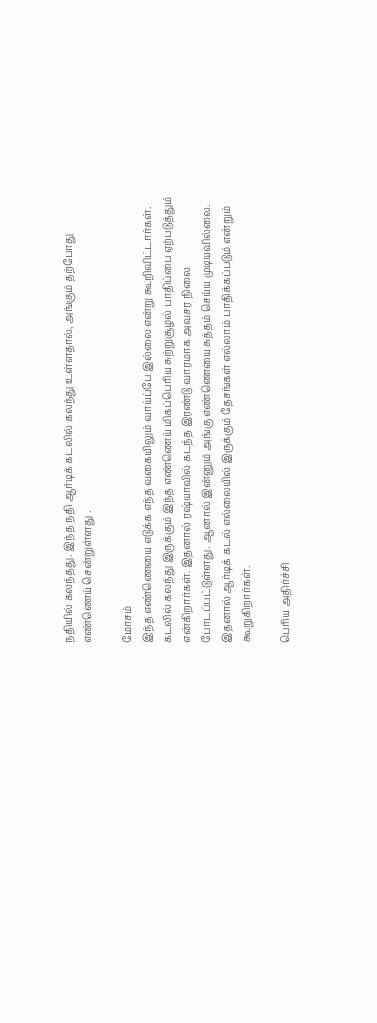நதியில் கலந்தது. இந்த நதி ஆர்டிக் கடலில் கலந்து உள்ளதால், அங்கும் தற்போது எண்ணெய் சென்றுள்ளது .

மோசம்
இந்த எண்ணெயை எடுக்க எந்த வகையிலும் வாய்ப்பே இல்லை என்று கூறிவிட்டார்கள். கடலில் கலந்து இருக்கும் இந்த எண்ணெய் மிகப்பெரிய சுற்றுசூழல் பாதிப்பை ஏற்படுத்தும் என்கிறார்கள். இதனால் ரஷ்யாவில் கடந்த இரண்டு வாரமாக அவசர நிலை போடப்பட்டுள்ளது. ஆனால் இன்னும் அங்கு எண்ணெயை சுத்தம் செய்ய முடியவில்லை. இதனால் ஆர்டிக் கடல் எல்லையில் இருக்கும் தேசங்கள் எல்லாம் பாதிக்கப்படும் என்றும் கூறுகிறார்கள்.

பெரிய அதிர்ச்சி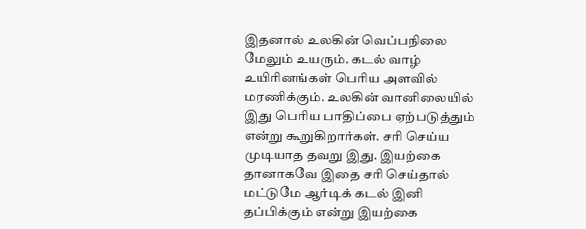இதனால் உலகின் வெப்பநிலை மேலும் உயரும். கடல் வாழ் உயிரினங்கள் பெரிய அளவில் மரணிக்கும். உலகின் வானிலையில் இது பெரிய பாதிப்பை ஏற்படுத்தும் என்று கூறுகிறார்கள். சரி செய்ய முடியாத தவறு இது. இயற்கை தானாகவே இதை சரி செய்தால் மட்டுமே ஆர்டிக் கடல் இனி தப்பிக்கும் என்று இயற்கை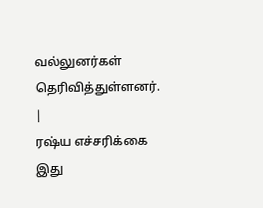வல்லுனர்கள் தெரிவித்துள்ளனர்.
|
ரஷ்ய எச்சரிக்கை
இது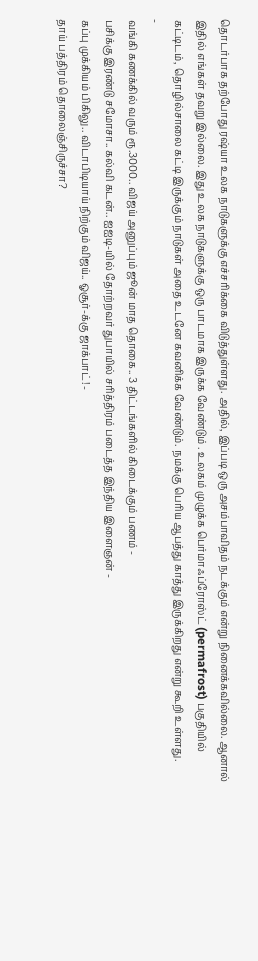தொடர்பாக தற்போது ரஷ்யா உலக நாடுகளுக்கு எச்சரிக்கை விடுத்துள்ளது. அதில், இப்படி ஒரு அசம்பாவிதம் நடக்கும் என்று நினைக்கவில்லை. ஆனால் இதில் எங்கள் தவறு இல்லை. இது உலக நாடுகளுக்கு ஒரு பாடமாக இருக்க வேண்டும் . உலகம் முழுக்க பெர்மாஃப்ரோஸ்ட் (permafrost) பகுதியில் கட்டிடம், தொழில்சாலை கட்டி இருக்கும் நாடுகள் அதை உடனே கவனிக்க வேண்டும். நமக்கு பெரிய ஆபத்து காத்து இருக்கிறது என்று கூறி உள்ளது.
-
வங்கி கணக்கில் வரும் ரூ.3000.. விஜய் அனுப்பும் ஜூன் மாத தொகை.. 3 திட்டங்களில் கிடைக்கும் பணம் -
பசிக்கு இரண்டு சமோசா.. கல்வி கடன்.. ஐஐடி-யில் தோற்றவர் துபாயில் சரித்திரம் படைத்த இந்திய இளைஞன் -
கப்பு முக்கியம் பிகிலு.. விடாபிடியாய் நிற்கும் விஜய்.. ஓசூர்-க்கு ஜாக்பாட்! -
தாய் பத்திரம் தொலைஞ்சிருச்சா?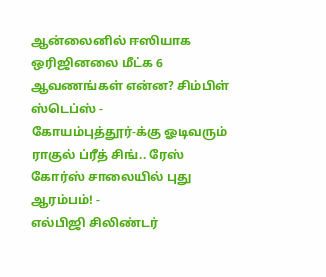ஆன்லைனில் ஈஸியாக ஒரிஜினலை மீட்க 6 ஆவணங்கள் என்ன? சிம்பிள் ஸ்டெப்ஸ் -
கோயம்புத்தூர்-க்கு ஓடிவரும் ராகுல் ப்ரீத் சிங்.. ரேஸ் கோர்ஸ் சாலையில் புது ஆரம்பம்! -
எல்பிஜி சிலிண்டர்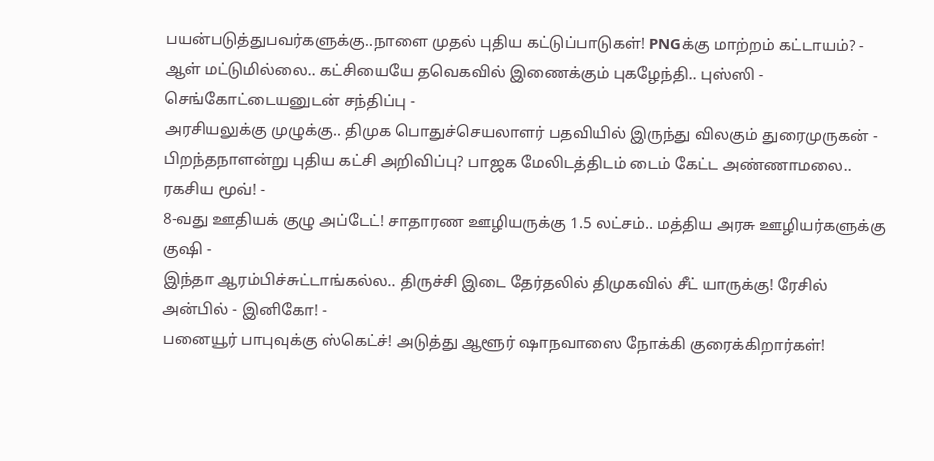பயன்படுத்துபவர்களுக்கு..நாளை முதல் புதிய கட்டுப்பாடுகள்! PNGக்கு மாற்றம் கட்டாயம்? -
ஆள் மட்டுமில்லை.. கட்சியையே தவெகவில் இணைக்கும் புகழேந்தி.. புஸ்ஸி - செங்கோட்டையனுடன் சந்திப்பு -
அரசியலுக்கு முழுக்கு.. திமுக பொதுச்செயலாளர் பதவியில் இருந்து விலகும் துரைமுருகன் -
பிறந்தநாளன்று புதிய கட்சி அறிவிப்பு? பாஜக மேலிடத்திடம் டைம் கேட்ட அண்ணாமலை.. ரகசிய மூவ்! -
8-வது ஊதியக் குழு அப்டேட்! சாதாரண ஊழியருக்கு 1.5 லட்சம்.. மத்திய அரசு ஊழியர்களுக்கு குஷி -
இந்தா ஆரம்பிச்சுட்டாங்கல்ல.. திருச்சி இடை தேர்தலில் திமுகவில் சீட் யாருக்கு! ரேசில் அன்பில் - இனிகோ! -
பனையூர் பாபுவுக்கு ஸ்கெட்ச்! அடுத்து ஆளூர் ஷாநவாஸை நோக்கி குரைக்கிறார்கள்!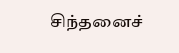சிந்தனைச்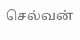செல்வன்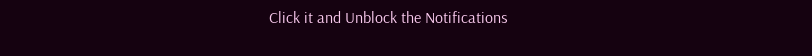Click it and Unblock the Notifications